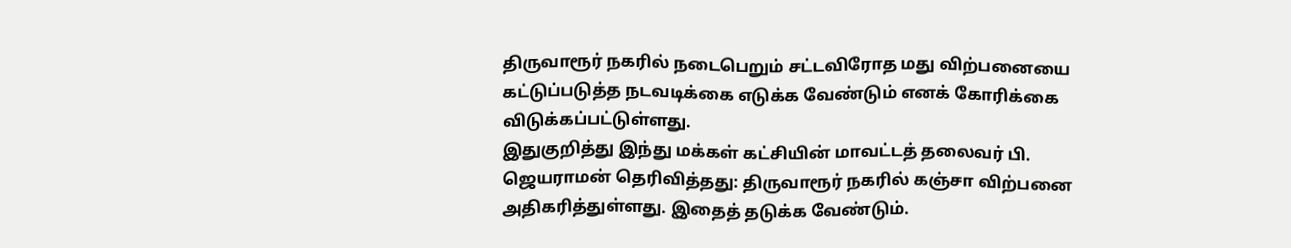திருவாரூர் நகரில் நடைபெறும் சட்டவிரோத மது விற்பனையை கட்டுப்படுத்த நடவடிக்கை எடுக்க வேண்டும் எனக் கோரிக்கை விடுக்கப்பட்டுள்ளது.
இதுகுறித்து இந்து மக்கள் கட்சியின் மாவட்டத் தலைவர் பி. ஜெயராமன் தெரிவித்தது: திருவாரூர் நகரில் கஞ்சா விற்பனை அதிகரித்துள்ளது. இதைத் தடுக்க வேண்டும்.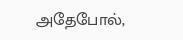அதேபோல்,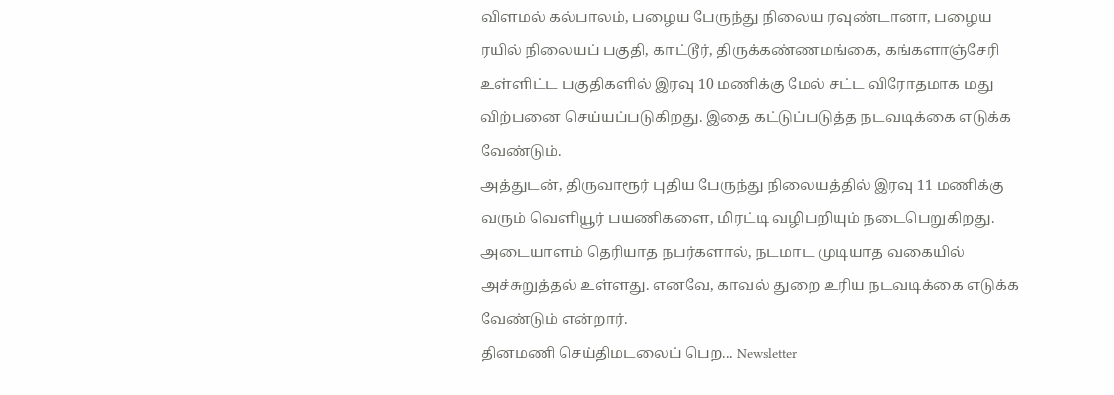விளமல் கல்பாலம், பழைய பேருந்து நிலைய ரவுண்டானா, பழைய ரயில் நிலையப் பகுதி, காட்டூர், திருக்கண்ணமங்கை, கங்களாஞ்சேரி உள்ளிட்ட பகுதிகளில் இரவு 10 மணிக்கு மேல் சட்ட விரோதமாக மது விற்பனை செய்யப்படுகிறது. இதை கட்டுப்படுத்த நடவடிக்கை எடுக்க வேண்டும்.
அத்துடன், திருவாரூர் புதிய பேருந்து நிலையத்தில் இரவு 11 மணிக்கு வரும் வெளியூர் பயணிகளை, மிரட்டி வழிபறியும் நடைபெறுகிறது. அடையாளம் தெரியாத நபர்களால், நடமாட முடியாத வகையில் அச்சுறுத்தல் உள்ளது. எனவே, காவல் துறை உரிய நடவடிக்கை எடுக்க வேண்டும் என்றார்.
தினமணி செய்திமடலைப் பெற... Newsletter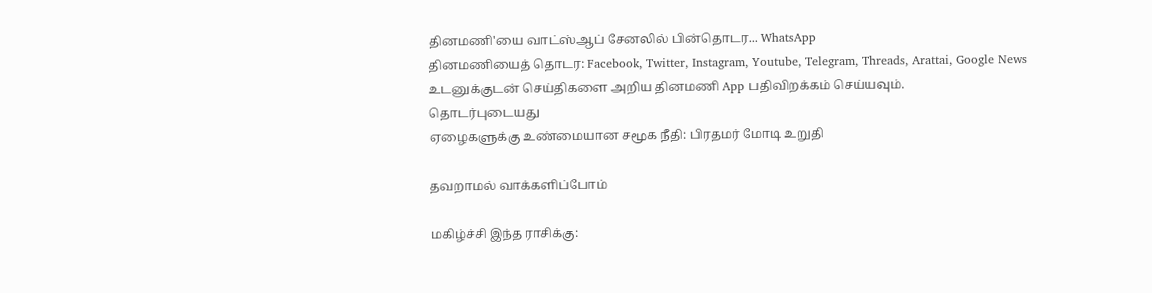தினமணி'யை வாட்ஸ்ஆப் சேனலில் பின்தொடர... WhatsApp
தினமணியைத் தொடர: Facebook, Twitter, Instagram, Youtube, Telegram, Threads, Arattai, Google News
உடனுக்குடன் செய்திகளை அறிய தினமணி App பதிவிறக்கம் செய்யவும்.
தொடர்புடையது
ஏழைகளுக்கு உண்மையான சமூக நீதி: பிரதமர் மோடி உறுதி

தவறாமல் வாக்களிப்போம்

மகிழ்ச்சி இந்த ராசிக்கு: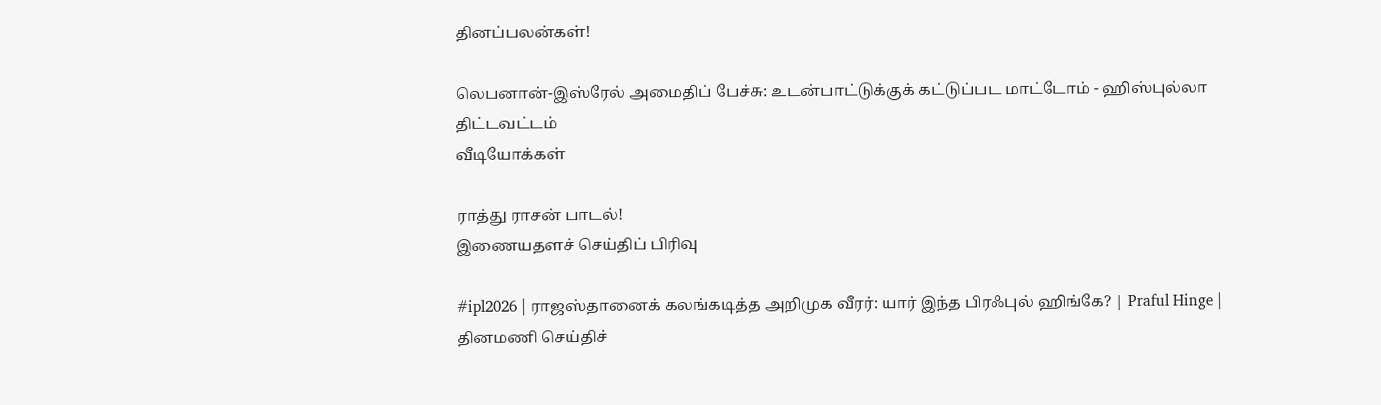தினப்பலன்கள்!

லெபனான்-இஸ்ரேல் அமைதிப் பேச்சு: உடன்பாட்டுக்குக் கட்டுப்பட மாட்டோம் - ஹிஸ்புல்லா திட்டவட்டம்
வீடியோக்கள்

ராத்து ராசன் பாடல்!
இணையதளச் செய்திப் பிரிவு

#ipl2026 | ராஜஸ்தானைக் கலங்கடித்த அறிமுக வீரர்: யார் இந்த பிரஃபுல் ஹிங்கே? | Praful Hinge |
தினமணி செய்திச்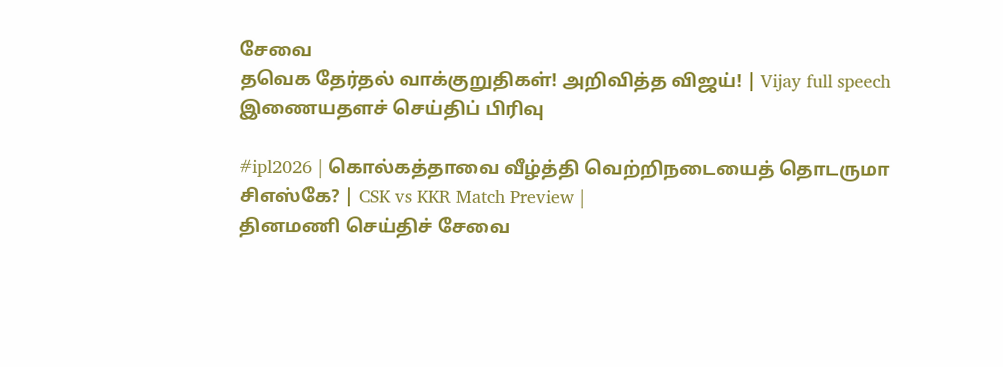சேவை
தவெக தேர்தல் வாக்குறுதிகள்! அறிவித்த விஜய்! | Vijay full speech
இணையதளச் செய்திப் பிரிவு

#ipl2026 | கொல்கத்தாவை வீழ்த்தி வெற்றிநடையைத் தொடருமா சிஎஸ்கே? | CSK vs KKR Match Preview |
தினமணி செய்திச் சேவை